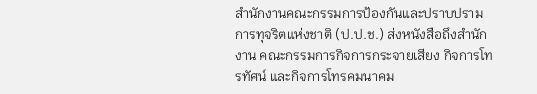สำนักงานคณะกรรมการป้องกันและปราบปรามการทุจริตแห่งชาติ (ป.ป.ช.) ส่งหนังสือถึงสำนักงาน คณะกรรมการกิจการกระจายเสียง กิจการโทรทัศน์ และกิจการโทรคมนาคม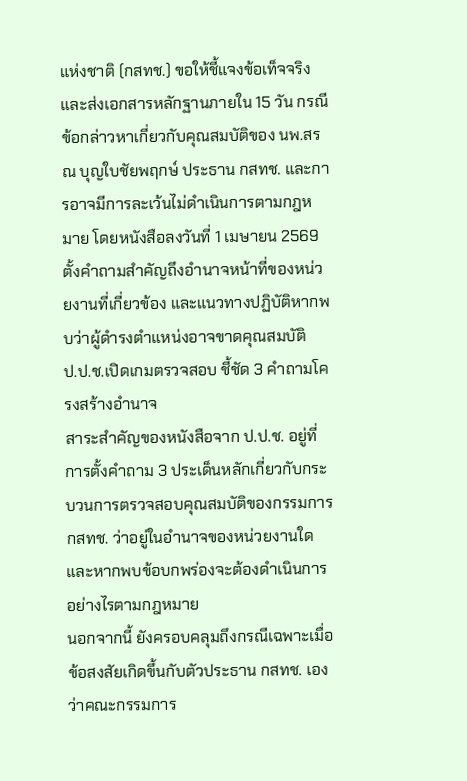แห่งชาติ (กสทช.) ขอให้ชี้แจงข้อเท็จจริงและส่งเอกสารหลักฐานภายใน 15 วัน กรณีข้อกล่าวหาเกี่ยวกับคุณสมบัติของ นพ.สรณ บุญใบชัยพฤกษ์ ประธาน กสทช. และการอาจมีการละเว้นไม่ดำเนินการตามกฎหมาย โดยหนังสือลงวันที่ 1 เมษายน 2569 ตั้งคำถามสำคัญถึงอำนาจหน้าที่ของหน่วยงานที่เกี่ยวข้อง และแนวทางปฏิบัติหากพบว่าผู้ดำรงตำแหน่งอาจขาดคุณสมบัติ
ป.ป.ช.เปิดเกมตรวจสอบ ชี้ชัด 3 คำถามโครงสร้างอำนาจ
สาระสำคัญของหนังสือจาก ป.ป.ช. อยู่ที่การตั้งคำถาม 3 ประเด็นหลักเกี่ยวกับกระบวนการตรวจสอบคุณสมบัติของกรรมการ กสทช. ว่าอยู่ในอำนาจของหน่วยงานใด และหากพบข้อบกพร่องจะต้องดำเนินการอย่างไรตามกฎหมาย
นอกจากนี้ ยังครอบคลุมถึงกรณีเฉพาะเมื่อข้อสงสัยเกิดขึ้นกับตัวประธาน กสทช. เอง ว่าคณะกรรมการ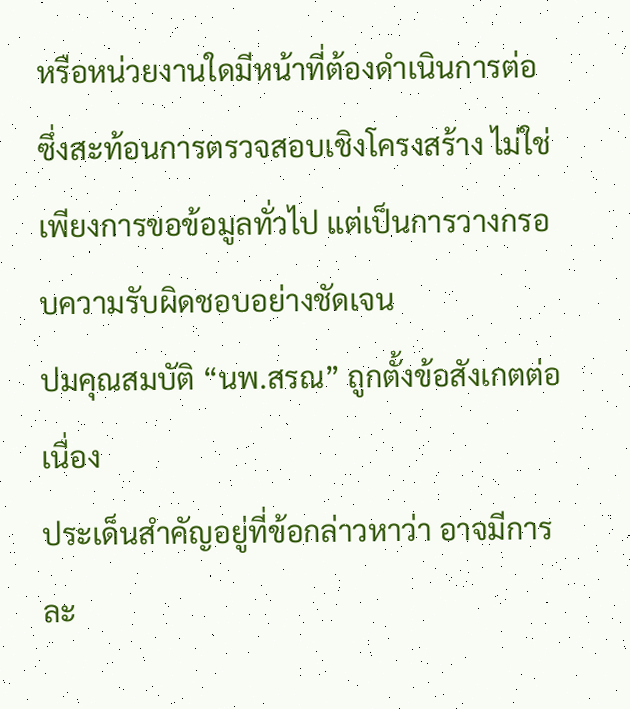หรือหน่วยงานใดมีหน้าที่ต้องดำเนินการต่อ ซึ่งสะท้อนการตรวจสอบเชิงโครงสร้าง ไม่ใช่เพียงการขอข้อมูลทั่วไป แต่เป็นการวางกรอบความรับผิดชอบอย่างชัดเจน
ปมคุณสมบัติ “นพ.สรณ” ถูกตั้งข้อสังเกตต่อเนื่อง
ประเด็นสำคัญอยู่ที่ข้อกล่าวหาว่า อาจมีการละ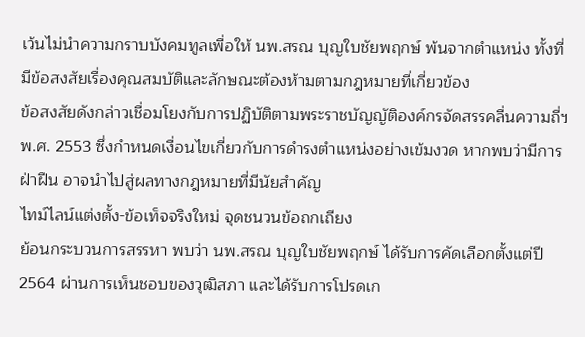เว้นไม่นำความกราบบังคมทูลเพื่อให้ นพ.สรณ บุญใบชัยพฤกษ์ พ้นจากตำแหน่ง ทั้งที่มีข้อสงสัยเรื่องคุณสมบัติและลักษณะต้องห้ามตามกฎหมายที่เกี่ยวข้อง
ข้อสงสัยดังกล่าวเชื่อมโยงกับการปฏิบัติตามพระราชบัญญัติองค์กรจัดสรรคลื่นความถี่ฯ พ.ศ. 2553 ซึ่งกำหนดเงื่อนไขเกี่ยวกับการดำรงตำแหน่งอย่างเข้มงวด หากพบว่ามีการฝ่าฝืน อาจนำไปสู่ผลทางกฎหมายที่มีนัยสำคัญ
ไทม์ไลน์แต่งตั้ง-ข้อเท็จจริงใหม่ จุดชนวนข้อถกเถียง
ย้อนกระบวนการสรรหา พบว่า นพ.สรณ บุญใบชัยพฤกษ์ ได้รับการคัดเลือกตั้งแต่ปี 2564 ผ่านการเห็นชอบของวุฒิสภา และได้รับการโปรดเก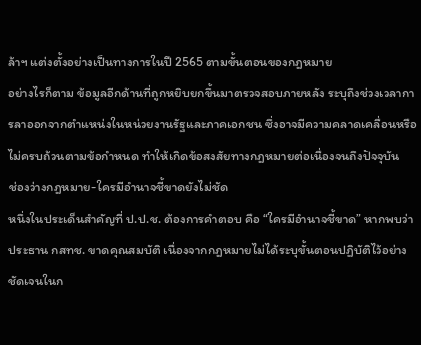ล้าฯ แต่งตั้งอย่างเป็นทางการในปี 2565 ตามขั้นตอนของกฎหมาย
อย่างไรก็ตาม ข้อมูลอีกด้านที่ถูกหยิบยกขึ้นมาตรวจสอบภายหลัง ระบุถึงช่วงเวลาการลาออกจากตำแหน่งในหน่วยงานรัฐและภาคเอกชน ซึ่งอาจมีความคลาดเคลื่อนหรือไม่ครบถ้วนตามข้อกำหนด ทำให้เกิดข้อสงสัยทางกฎหมายต่อเนื่องจนถึงปัจจุบัน
ช่องว่างกฎหมาย-ใครมีอำนาจชี้ขาดยังไม่ชัด
หนึ่งในประเด็นสำคัญที่ ป.ป.ช. ต้องการคำตอบ คือ “ใครมีอำนาจชี้ขาด” หากพบว่าประธาน กสทช. ขาดคุณสมบัติ เนื่องจากกฎหมายไม่ได้ระบุขั้นตอนปฏิบัติไว้อย่างชัดเจนในก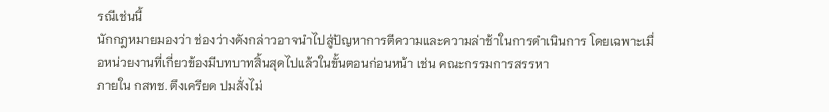รณีเช่นนี้
นักกฎหมายมองว่า ช่องว่างดังกล่าวอาจนำไปสู่ปัญหาการตีความและความล่าช้าในการดำเนินการ โดยเฉพาะเมื่อหน่วยงานที่เกี่ยวข้องมีบทบาทสิ้นสุดไปแล้วในขั้นตอนก่อนหน้า เช่น คณะกรรมการสรรหา
ภายใน กสทช. ตึงเครียด ปมสั่งไม่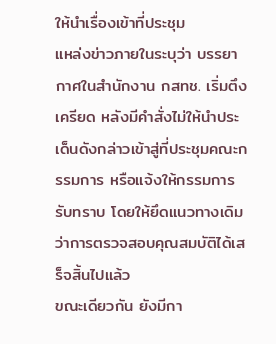ให้นำเรื่องเข้าที่ประชุม
แหล่งข่าวภายในระบุว่า บรรยากาศในสำนักงาน กสทช. เริ่มตึงเครียด หลังมีคำสั่งไม่ให้นำประเด็นดังกล่าวเข้าสู่ที่ประชุมคณะกรรมการ หรือแจ้งให้กรรมการรับทราบ โดยให้ยึดแนวทางเดิมว่าการตรวจสอบคุณสมบัติได้เสร็จสิ้นไปแล้ว
ขณะเดียวกัน ยังมีกา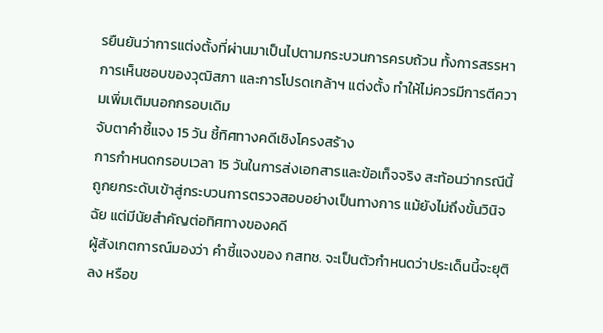รยืนยันว่าการแต่งตั้งที่ผ่านมาเป็นไปตามกระบวนการครบถ้วน ทั้งการสรรหา การเห็นชอบของวุฒิสภา และการโปรดเกล้าฯ แต่งตั้ง ทำให้ไม่ควรมีการตีความเพิ่มเติมนอกกรอบเดิม
จับตาคำชี้แจง 15 วัน ชี้ทิศทางคดีเชิงโครงสร้าง
การกำหนดกรอบเวลา 15 วันในการส่งเอกสารและข้อเท็จจริง สะท้อนว่ากรณีนี้ถูกยกระดับเข้าสู่กระบวนการตรวจสอบอย่างเป็นทางการ แม้ยังไม่ถึงขั้นวินิจฉัย แต่มีนัยสำคัญต่อทิศทางของคดี
ผู้สังเกตการณ์มองว่า คำชี้แจงของ กสทช. จะเป็นตัวกำหนดว่าประเด็นนี้จะยุติลง หรือข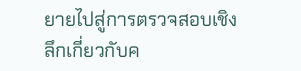ยายไปสู่การตรวจสอบเชิงลึกเกี่ยวกับค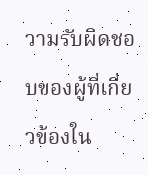วามรับผิดชอบของผู้ที่เกี่ยวข้องใน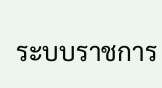ระบบราชการ